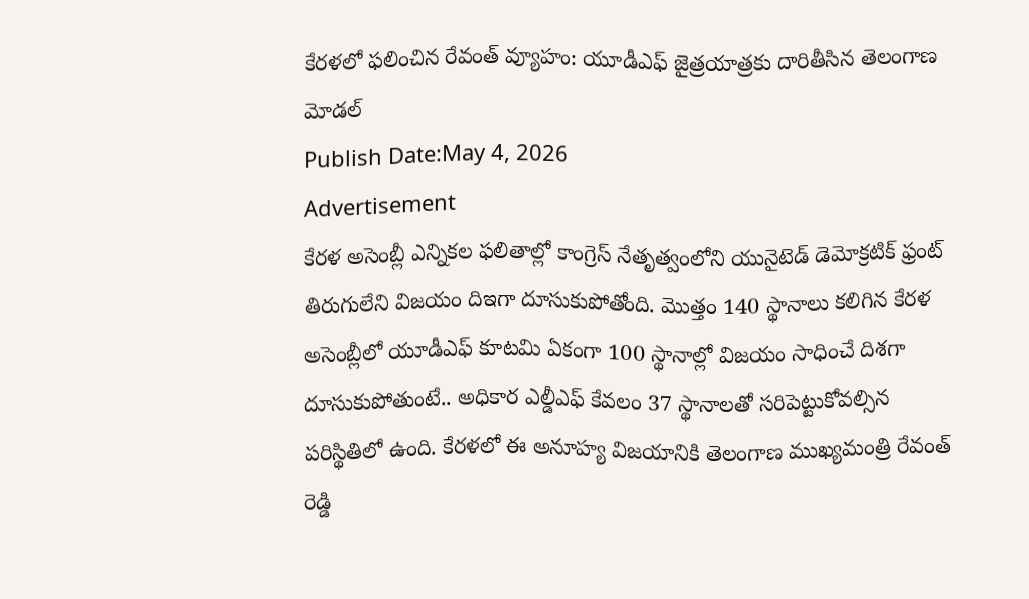కేరళలో ఫలించిన రేవంత్ వ్యూహం: యూడీఎఫ్ జైత్రయాత్రకు దారితీసిన తెలంగాణ మోడల్
Publish Date:May 4, 2026
Advertisement
కేరళ అసెంబ్లీ ఎన్నికల ఫలితాల్లో కాంగ్రెస్ నేతృత్వంలోని యునైటెడ్ డెమోక్రటిక్ ఫ్రంట్ తిరుగులేని విజయం దిఇగా దూసుకుపోతోంది. మొత్తం 140 స్థానాలు కలిగిన కేరళ అసెంబ్లీలో యూడీఎఫ్ కూటమి ఏకంగా 100 స్థానాల్లో విజయం సాధించే దిశగా దూసుకుపోతుంటే.. అధికార ఎల్డీఎఫ్ కేవలం 37 స్థానాలతో సరిపెట్టుకోవల్సిన పరిస్థితిలో ఉంది. కేరళలో ఈ అనూహ్య విజయానికి తెలంగాణ ముఖ్యమంత్రి రేవంత్ రెడ్డి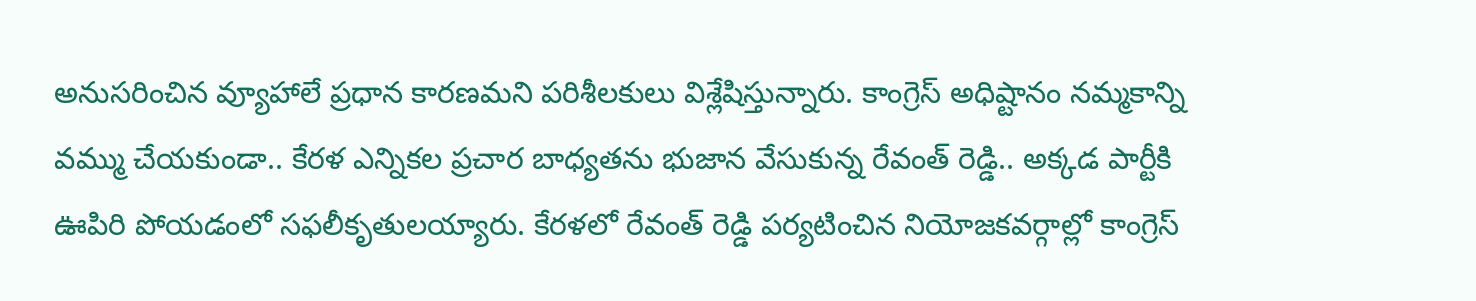అనుసరించిన వ్యూహాలే ప్రధాన కారణమని పరిశీలకులు విశ్లేషిస్తున్నారు. కాంగ్రెస్ అధిష్టానం నమ్మకాన్ని వమ్ము చేయకుండా.. కేరళ ఎన్నికల ప్రచార బాధ్యతను భుజాన వేసుకున్న రేవంత్ రెడ్డి.. అక్కడ పార్టీకి ఊపిరి పోయడంలో సఫలీకృతులయ్యారు. కేరళలో రేవంత్ రెడ్డి పర్యటించిన నియోజకవర్గాల్లో కాంగ్రెస్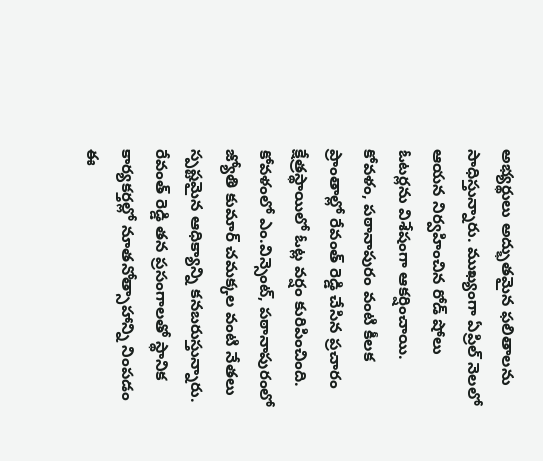అభ్యర్థులు అద్భుతమైన ఫలితాలను సాధిస్తున్నారు. ముఖ్యంగా ఏప్రిల్ నెలలో ఆయన నిర్వహించిన రోడ్ షోలు ఓటర్లను విశేషంగా ఆకర్షించాయి. కోవళం, పఠానాపురం వంటి కీలక ప్రాంతాల్లో రేవంత్ రెడ్డి చేసిన ప్రచారం క్షేత్రస్థాయిలో ఓట్ల వర్షం కురిపించింది. కోవళంలో ఎం.విన్సెంట్, పఠానాపురంలో జ్యోతి కుమార్ చమక్కల వంటి నేతలు స్పష్టమైన ఆధిక్యాన్ని కనబరుస్తున్నారు. రేవంత్ రెడ్డి తన ప్రసంగాలతో స్థానిక కార్యకర్తల్లో నూతనోత్సాహాన్ని నింపడం ఈ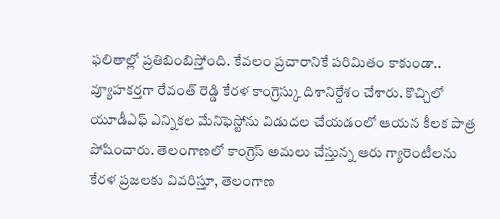ఫలితాల్లో ప్రతిబింబిస్తోంది. కేవలం ప్రచారానికే పరిమితం కాకుండా.. వ్యూహకర్తగా రేవంత్ రెడ్డి కేరళ కాంగ్రెస్కు దిశానిర్దేశం చేశారు. కొచ్చిలో యూడీఎఫ్ ఎన్నికల మేనిఫెస్టోను విడుదల చేయడంలో ఆయన కీలక పాత్ర పోషించారు. తెలంగాణలో కాంగ్రెస్ అమలు చేస్తున్న ఆరు గ్యారెంటీలను కేరళ ప్రజలకు వివరిస్తూ, తెలంగాణ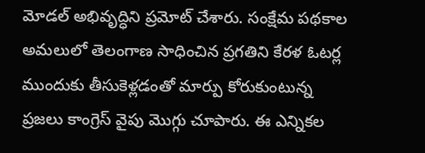మోడల్ అభివృద్ధిని ప్రమోట్ చేశారు. సంక్షేమ పథకాల అమలులో తెలంగాణ సాధించిన ప్రగతిని కేరళ ఓటర్ల ముందుకు తీసుకెళ్లడంతో మార్పు కోరుకుంటున్న ప్రజలు కాంగ్రెస్ వైపు మొగ్గు చూపారు. ఈ ఎన్నికల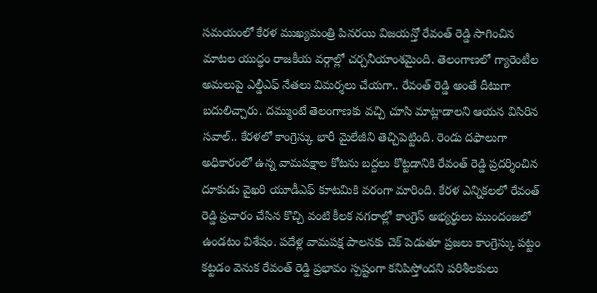సమయంలో కేరళ ముఖ్యమంత్రి పినరయి విజయన్తో రేవంత్ రెడ్డి సాగించిన మాటల యుద్ధం రాజకీయ వర్గాల్లో చర్చనీయాంశమైంది. తెలంగాణలో గ్యారెంటీల అమలుపై ఎల్డీఎఫ్ నేతలు విమర్శలు చేయగా.. రేవంత్ రెడ్డి అంతే దీటుగా బదులిచ్చారు. దమ్ముంటే తెలంగాణకు వచ్చి చూసి మాట్లాడాలని ఆయన విసిరిన సవాల్.. కేరళలో కాంగ్రెస్కు భారీ మైలేజీని తెచ్చిపెట్టింది. రెండు దఫాలుగా అధికారంలో ఉన్న వామపక్షాల కోటను బద్దలు కొట్టడానికి రేవంత్ రెడ్డి ప్రదర్శించిన దూకుడు వైఖరి యూడీఎఫ్ కూటమికి వరంగా మారింది. కేరళ ఎన్నికలలో రేవంత్ రెడ్డి ప్రచారం చేసిన కొచ్చి వంటి కీలక నగరాల్లో కాంగ్రెస్ అభ్యర్థులు ముందంజలో ఉండటం విశేషం. పదేళ్ల వామపక్ష పాలనకు చెక్ పెడుతూ ప్రజలు కాంగ్రెస్కు పట్టం కట్టడం వెనుక రేవంత్ రెడ్డి ప్రభావం స్పష్టంగా కనిపిస్తోందని పరిశీలకులు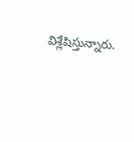విశ్లేషిస్తున్నారు.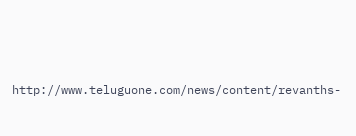http://www.teluguone.com/news/content/revanths-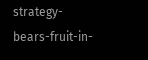strategy-bears-fruit-in-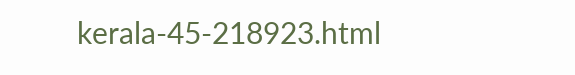kerala-45-218923.html